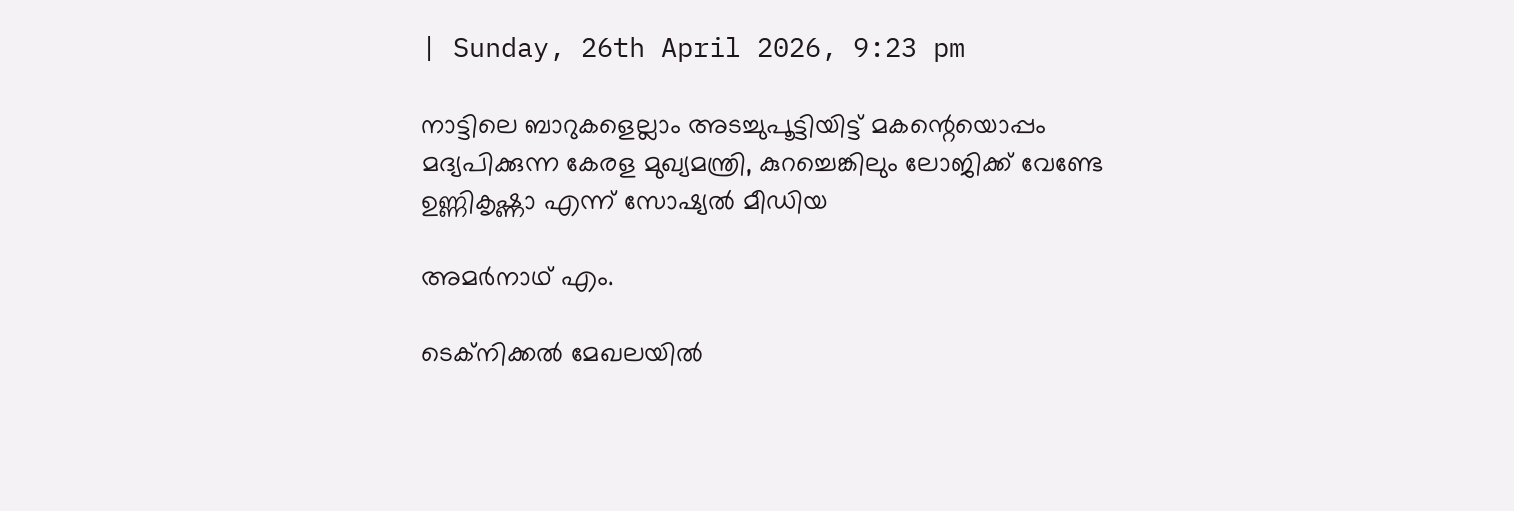| Sunday, 26th April 2026, 9:23 pm

നാട്ടിലെ ബാറുകളെല്ലാം അടച്ചുപൂട്ടിയിട്ട് മകന്റെയൊപ്പം മദ്യപിക്കുന്ന കേരള മുഖ്യമന്ത്രി, കുറച്ചെങ്കിലും ലോജിക്ക് വേണ്ടേ ഉണ്ണികൃഷ്ണാ എന്ന് സോഷ്യല്‍ മീഡിയ

അമര്‍നാഥ് എം.

ടെക്‌നിക്കല്‍ മേഖലയില്‍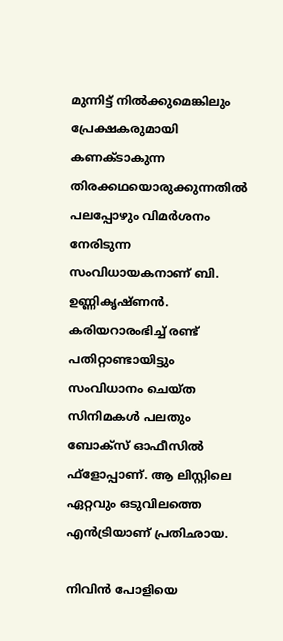മുന്നിട്ട് നില്‍ക്കുമെങ്കിലും പ്രേക്ഷകരുമായി കണക്ടാകുന്ന തിരക്കഥയൊരുക്കുന്നതില്‍ പലപ്പോഴും വിമര്‍ശനം നേരിടുന്ന സംവിധായകനാണ് ബി. ഉണ്ണികൃഷ്ണന്‍. കരിയറാരംഭിച്ച് രണ്ട് പതിറ്റാണ്ടായിട്ടും സംവിധാനം ചെയ്ത സിനിമകള്‍ പലതും ബോക്‌സ് ഓഫീസില്‍ ഫ്‌ളോപ്പാണ്. ആ ലിസ്റ്റിലെ ഏറ്റവും ഒടുവിലത്തെ എന്‍ട്രിയാണ് പ്രതിഛായ.

നിവിന്‍ പോളിയെ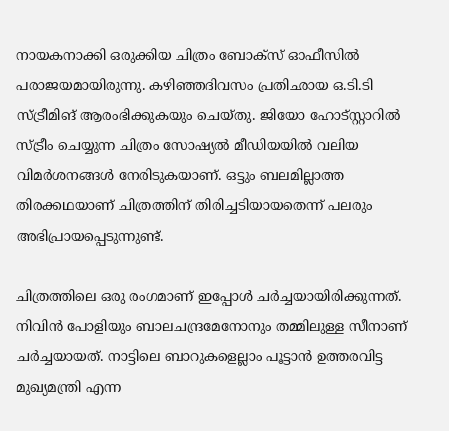നായകനാക്കി ഒരുക്കിയ ചിത്രം ബോക്‌സ് ഓഫീസില്‍ പരാജയമായിരുന്നു. കഴിഞ്ഞദിവസം പ്രതിഛായ ഒ.ടി.ടി സ്ട്രീമിങ് ആരംഭിക്കുകയും ചെയ്തു. ജിയോ ഹോട്‌സ്റ്റാറില്‍ സ്ട്രീം ചെയ്യുന്ന ചിത്രം സോഷ്യല്‍ മീഡിയയില്‍ വലിയ വിമര്‍ശനങ്ങള്‍ നേരിടുകയാണ്. ഒട്ടും ബലമില്ലാത്ത തിരക്കഥയാണ് ചിത്രത്തിന് തിരിച്ചടിയായതെന്ന് പലരും അഭിപ്രായപ്പെടുന്നുണ്ട്.

ചിത്രത്തിലെ ഒരു രംഗമാണ് ഇപ്പോള്‍ ചര്‍ച്ചയായിരിക്കുന്നത്. നിവിന്‍ പോളിയും ബാലചന്ദ്രമേനോനും തമ്മിലുള്ള സീനാണ് ചര്‍ച്ചയായത്. നാട്ടിലെ ബാറുകളെല്ലാം പൂട്ടാന്‍ ഉത്തരവിട്ട മുഖ്യമന്ത്രി എന്ന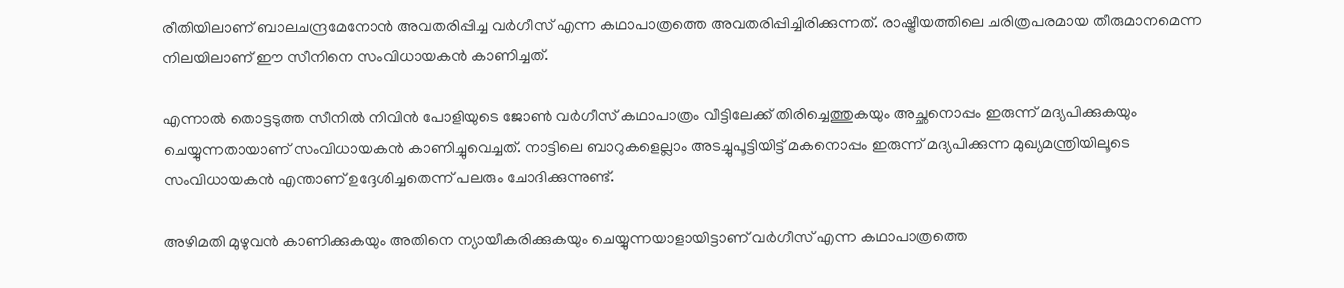രീതിയിലാണ് ബാലചന്ദ്രമേനോന്‍ അവതരിപ്പിച്ച വര്‍ഗീസ് എന്ന കഥാപാത്രത്തെ അവതരിപ്പിച്ചിരിക്കുന്നത്. രാഷ്ട്രീയത്തിലെ ചരിത്രപരമായ തീരുമാനമെന്ന നിലയിലാണ് ഈ സീനിനെ സംവിധായകന്‍ കാണിച്ചത്.

എന്നാല്‍ തൊട്ടടുത്ത സീനില്‍ നിവിന്‍ പോളിയുടെ ജോണ്‍ വര്‍ഗീസ് കഥാപാത്രം വീട്ടിലേക്ക് തിരിച്ചെത്തുകയും അച്ഛനൊപ്പം ഇരുന്ന് മദ്യപിക്കുകയും ചെയ്യുന്നതായാണ് സംവിധായകന്‍ കാണിച്ചുവെച്ചത്. നാട്ടിലെ ബാറുകളെല്ലാം അടച്ചുപൂട്ടിയിട്ട് മകനൊപ്പം ഇരുന്ന് മദ്യപിക്കുന്ന മുഖ്യമന്ത്രിയിലൂടെ സംവിധായകന്‍ എന്താണ് ഉദ്ദേശിച്ചതെന്ന് പലരും ചോദിക്കുന്നുണ്ട്.

അഴിമതി മുഴുവന്‍ കാണിക്കുകയും അതിനെ ന്യായീകരിക്കുകയും ചെയ്യുന്നയാളായിട്ടാണ് വര്‍ഗീസ് എന്ന കഥാപാത്രത്തെ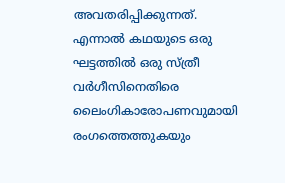അവതരിപ്പിക്കുന്നത്. എന്നാല്‍ കഥയുടെ ഒരു ഘട്ടത്തില്‍ ഒരു സ്ത്രീ വര്‍ഗീസിനെതിരെ ലൈംഗികാരോപണവുമായി രംഗത്തെത്തുകയും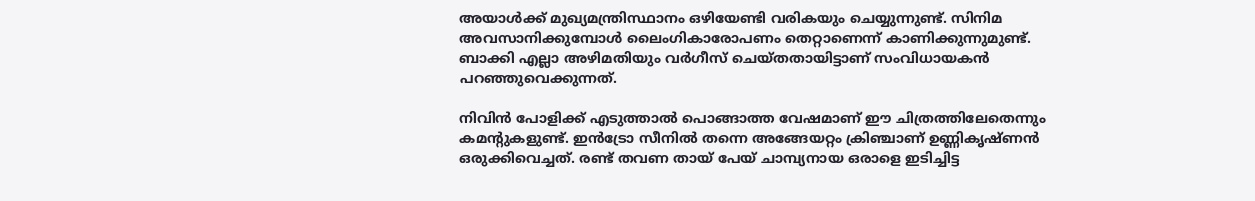അയാള്‍ക്ക് മുഖ്യമന്ത്രിസ്ഥാനം ഒഴിയേണ്ടി വരികയും ചെയ്യുന്നുണ്ട്. സിനിമ അവസാനിക്കുമ്പോള്‍ ലൈംഗികാരോപണം തെറ്റാണെന്ന് കാണിക്കുന്നുമുണ്ട്. ബാക്കി എല്ലാ അഴിമതിയും വര്‍ഗീസ് ചെയ്തതായിട്ടാണ് സംവിധായകന്‍ പറഞ്ഞുവെക്കുന്നത്.

നിവിന്‍ പോളിക്ക് എടുത്താല്‍ പൊങ്ങാത്ത വേഷമാണ് ഈ ചിത്രത്തിലേതെന്നും കമന്റുകളുണ്ട്. ഇന്‍ട്രോ സീനില്‍ തന്നെ അങ്ങേയറ്റം ക്രിഞ്ചാണ് ഉണ്ണികൃഷ്ണന്‍ ഒരുക്കിവെച്ചത്. രണ്ട് തവണ തായ് പേയ് ചാമ്പ്യനായ ഒരാളെ ഇടിച്ചിട്ട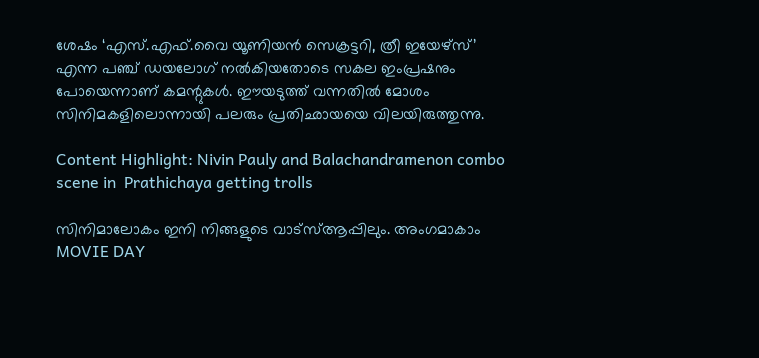ശേഷം ‘എസ്.എഫ്.വൈ യൂണിയന്‍ സെക്രട്ടറി, ത്രീ ഇയേഴ്‌സ്’ എന്ന പഞ്ച് ഡയലോഗ് നല്‍കിയതോടെ സകല ഇംപ്രഷനും പോയെന്നാണ് കമന്റുകള്‍. ഈയടുത്ത് വന്നതില്‍ മോശം സിനിമകളിലൊന്നായി പലരും പ്രതിഛായയെ വിലയിരുത്തുന്നു.

Content Highlight: Nivin Pauly and Balachandramenon combo scene in  Prathichaya getting trolls

സിനിമാലോകം ഇനി നിങ്ങളുടെ വാട്സ്ആപ്പിലും. അംഗമാകാം MOVIE DAY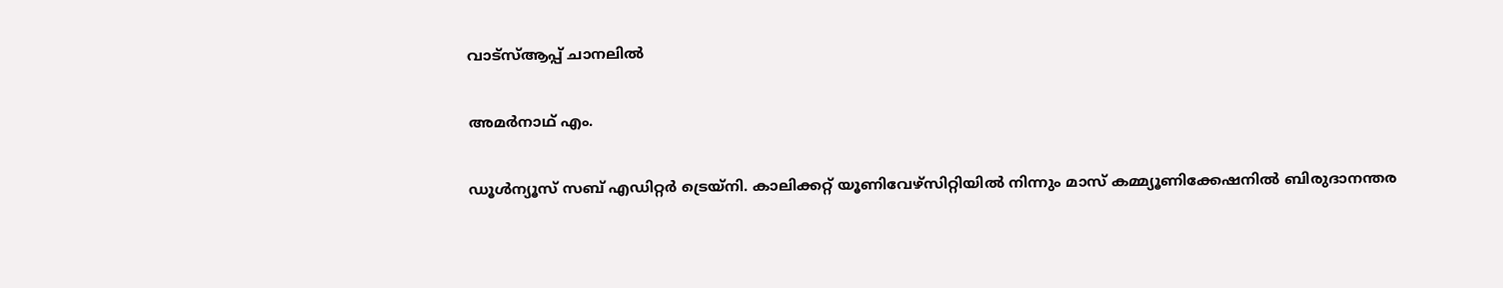വാട്സ്ആപ്പ് ചാനലിൽ

അമര്‍നാഥ് എം.

ഡൂള്‍ന്യൂസ് സബ് എഡിറ്റര്‍ ട്രെയ്‌നി. കാലിക്കറ്റ് യൂണിവേഴ്‌സിറ്റിയില്‍ നിന്നും മാസ് കമ്മ്യൂണിക്കേഷനില്‍ ബിരുദാനന്തര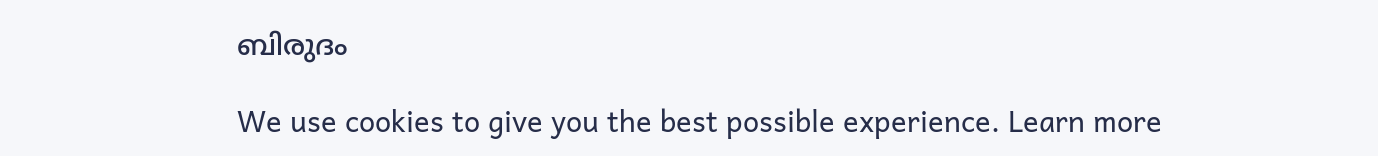ബിരുദം

We use cookies to give you the best possible experience. Learn more